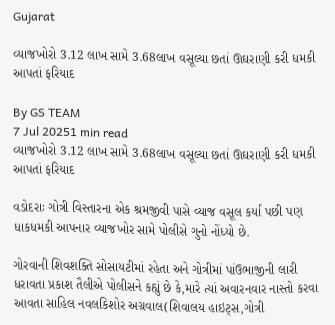Gujarat

વ્યાજખોરો 3.12 લાખ સામે 3.68લાખ વસૂલ્યા છતાં ઊઘરાણી કરી ધમકી આપતાં ફરિયાદ

By GS TEAM
7 Jul 20251 min read
વ્યાજખોરો 3.12 લાખ સામે 3.68લાખ વસૂલ્યા છતાં ઊઘરાણી કરી ધમકી આપતાં ફરિયાદ

વડોદરાઃ ગોત્રી વિસ્તારના એક શ્રમજીવી પાસે વ્યાજ વસૂલ કર્યા પછી પણ ધાકધમકી આપનાર વ્યાજખોર સામે પોલીસે ગુનો નોંધ્યો છે.

ગોરવાની શિવશક્તિ સોસાયટીમાં રહેતા અને ગોત્રીમાં પાંઉભાજીની લારી ધરાવતા પ્રકાશ તૈલીએ પોલીસને કહ્યું છે કે,મારે ત્યાં અવારનવાર નાસ્તો કરવા આવતા સાહિલ નવલકિશોર અગ્રવાલ(શિવાલય હાઇટ્સ,ગોત્રી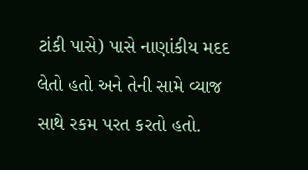ટાંકી પાસે) પાસે નાણાંકીય મદદ લેતો હતો અને તેની સામે વ્યાજ સાથે રકમ પરત કરતો હતો.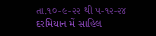તા.૧૦-૯-૨૨ થી ૫-૧૨-૨૪ દરમિયાન મેં સાહિલ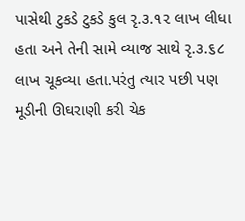પાસેથી ટુકડે ટુકડે કુલ રૃ.૩.૧૨ લાખ લીધા હતા અને તેની સામે વ્યાજ સાથે રૃ.૩.૬૮ લાખ ચૂકવ્યા હતા.પરંતુ ત્યાર પછી પણ મૂડીની ઊઘરાણી કરી ચેક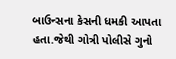બાઉન્સના કેસની ધમકી આપતા હતા.જેથી ગોત્રી પોલીસે ગુનો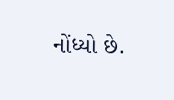નોંધ્યો છે.